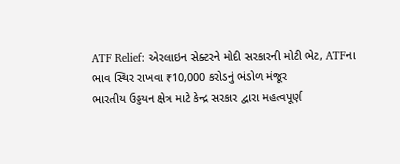ATF Relief: એરલાઇન સેક્ટરને મોદી સરકારની મોટી ભેટ, ATFના ભાવ સ્થિર રાખવા ₹10,000 કરોડનું ભંડોળ મંજૂર
ભારતીય ઉડ્ડયન ક્ષેત્ર માટે કેન્દ્ર સરકાર દ્વારા મહત્વપૂર્ણ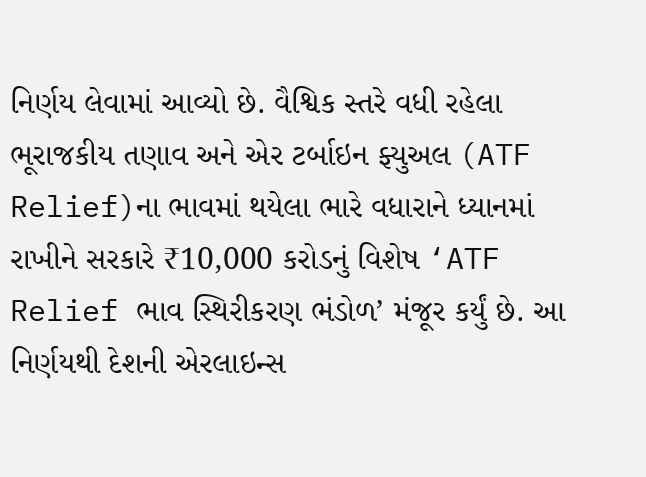નિર્ણય લેવામાં આવ્યો છે. વૈશ્વિક સ્તરે વધી રહેલા ભૂરાજકીય તણાવ અને એર ટર્બાઇન ફ્યુઅલ (ATF Relief)ના ભાવમાં થયેલા ભારે વધારાને ધ્યાનમાં રાખીને સરકારે ₹10,000 કરોડનું વિશેષ ‘ATF Relief ભાવ સ્થિરીકરણ ભંડોળ’ મંજૂર કર્યું છે. આ નિર્ણયથી દેશની એરલાઇન્સ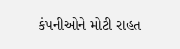કંપનીઓને મોટી રાહત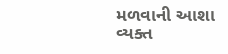મળવાની આશા વ્યક્ત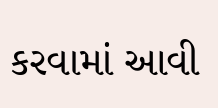કરવામાં આવી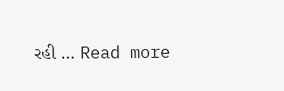રહી … Read more